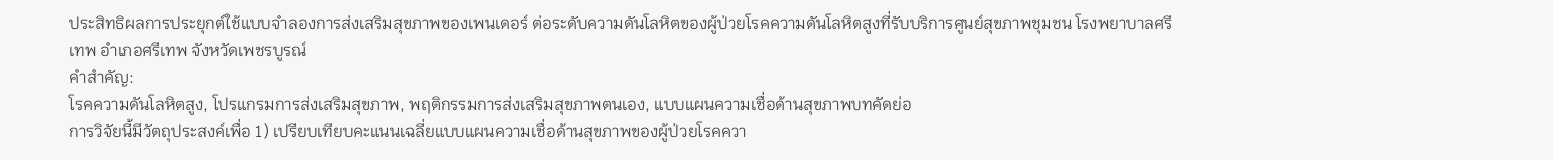ประสิทธิผลการประยุกต์ใช้แบบจำลองการส่งเสริมสุขภาพของเพนเดอร์ ต่อระดับความดันโลหิตของผู้ป่วยโรคความดันโลหิตสูงที่รับบริการศูนย์สุขภาพชุมชน โรงพยาบาลศรีเทพ อำเภอศรีเทพ จังหวัดเพชรบูรณ์
คำสำคัญ:
โรคความดันโลหิตสูง, โปรแกรมการส่งเสริมสุขภาพ, พฤติกรรมการส่งเสริมสุขภาพตนเอง, แบบแผนความเชื่อด้านสุขภาพบทคัดย่อ
การวิจัยนี้มีวัตถุประสงค์เพื่อ 1) เปรียบเทียบคะแนนเฉลี่ยแบบแผนความเชื่อด้านสุขภาพของผู้ป่วยโรคควา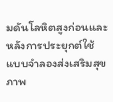มดันโลหิตสูงก่อนและหลังการประยุกต์ใช้แบบจำลองส่งเสริมสุขภาพ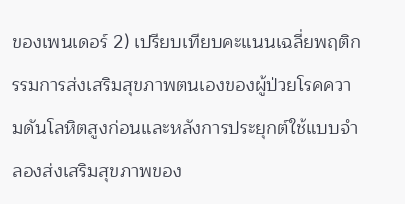ของเพนเดอร์ 2) เปรียบเทียบคะแนนเฉลี่ยพฤติกรรมการส่งเสริมสุขภาพตนเองของผู้ป่วยโรคความดันโลหิตสูงก่อนและหลังการประยุกต์ใช้แบบจำลองส่งเสริมสุขภาพของ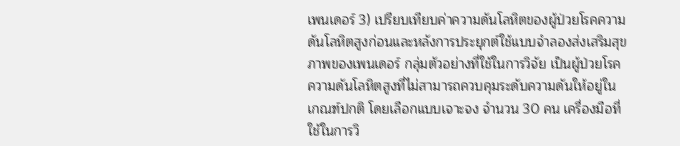เพนเดอร์ 3) เปรียบเทียบค่าความดันโลหิตของผู้ป่วยโรคความดันโลหิตสูงก่อนและหลังการประยุกต์ใช้แบบจำลองส่งเสริมสุขภาพของเพนเดอร์ กลุ่มตัวอย่างที่ใช้ในการวิจัย เป็นผู้ป่วยโรคความดันโลหิตสูงที่ไม่สามารถควบคุมระดับความดันให้อยู่ในเกณฑ์ปกติ โดยเลือกแบบเจาะจง จำนวน 30 คน เครื่องมือที่ใช้ในการวิ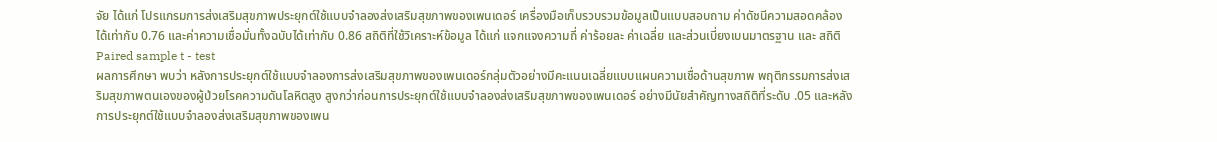จัย ได้แก่ โปรแกรมการส่งเสริมสุขภาพประยุกต์ใช้แบบจำลองส่งเสริมสุขภาพของเพนเดอร์ เครื่องมือเก็บรวบรวมข้อมูลเป็นแบบสอบถาม ค่าดัชนีความสอดคล้อง ได้เท่ากับ 0.76 และค่าความเชื่อมั่นทั้งฉบับได้เท่ากับ 0.86 สถิติที่ใช้วิเคราะห์ข้อมูล ได้แก่ แจกแจงความถี่ ค่าร้อยละ ค่าเฉลี่ย และส่วนเบี่ยงเบนมาตรฐาน และ สถิติ Paired sample t - test
ผลการศึกษา พบว่า หลังการประยุกต์ใช้แบบจำลองการส่งเสริมสุขภาพของเพนเดอร์กลุ่มตัวอย่างมีคะแนนเฉลี่ยแบบแผนความเชื่อด้านสุขภาพ พฤติกรรมการส่งเสริมสุขภาพตนเองของผู้ป่วยโรคความดันโลหิตสูง สูงกว่าก่อนการประยุกต์ใช้แบบจำลองส่งเสริมสุขภาพของเพนเดอร์ อย่างมีนัยสำคัญทางสถิติที่ระดับ .05 และหลังการประยุกต์ใช้แบบจำลองส่งเสริมสุขภาพของเพน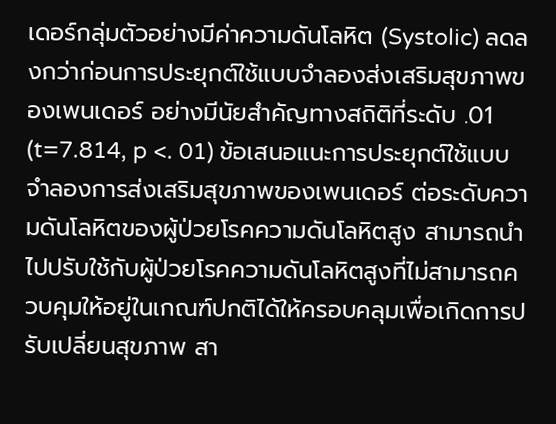เดอร์กลุ่มตัวอย่างมีค่าความดันโลหิต (Systolic) ลดลงกว่าก่อนการประยุกต์ใช้แบบจำลองส่งเสริมสุขภาพของเพนเดอร์ อย่างมีนัยสำคัญทางสถิติที่ระดับ .01 (t=7.814, p <. 01) ข้อเสนอแนะการประยุกต์ใช้แบบจำลองการส่งเสริมสุขภาพของเพนเดอร์ ต่อระดับความดันโลหิตของผู้ป่วยโรคความดันโลหิตสูง สามารถนำไปปรับใช้กับผู้ป่วยโรคความดันโลหิตสูงที่ไม่สามารถควบคุมให้อยู่ในเกณฑ์ปกติได้ให้ครอบคลุมเพื่อเกิดการปรับเปลี่ยนสุขภาพ สา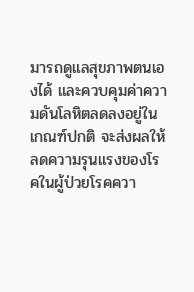มารถดูแลสุขภาพตนเองได้ และควบคุมค่าความดันโลหิตลดลงอยู่ในเกณฑ์ปกติ จะส่งผลให้ลดความรุนแรงของโรคในผู้ป่วยโรคควา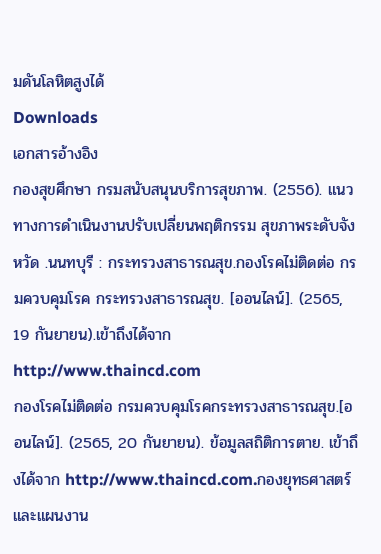มดันโลหิตสูงได้
Downloads
เอกสารอ้างอิง
กองสุขศึกษา กรมสนับสนุนบริการสุขภาพ. (2556). แนวทางการดำเนินงานปรับเปลี่ยนพฤติกรรม สุขภาพระดับจังหวัด .นนทบุรี : กระทรวงสาธารณสุข.กองโรคไม่ติดต่อ กรมควบคุมโรค กระทรวงสาธารณสุข. [ออนไลน์]. (2565, 19 กันยายน).เข้าถึงได้จาก http://www.thaincd.com
กองโรคไม่ติดต่อ กรมควบคุมโรคกระทรวงสาธารณสุข.[ออนไลน์]. (2565, 20 กันยายน). ข้อมูลสถิติการตาย. เข้าถึงได้จาก http://www.thaincd.com.กองยุทธศาสตร์และแผนงาน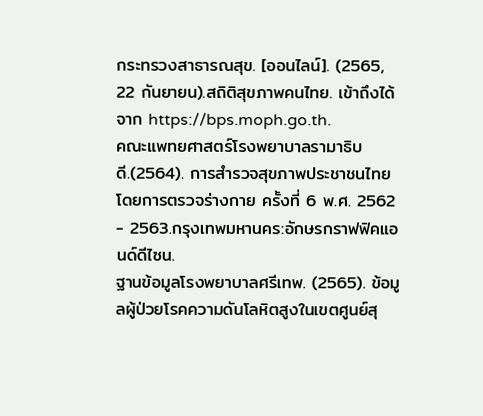กระทรวงสาธารณสุข. [ออนไลน์]. (2565, 22 กันยายน).สถิติสุขภาพคนไทย. เข้าถึงได้จาก https://bps.moph.go.th.
คณะแพทยศาสตร์โรงพยาบาลรามาธิบดี.(2564). การสำรวจสุขภาพประชาชนไทยโดยการตรวจร่างกาย ครั้งที่ 6 พ.ศ. 2562 - 2563.กรุงเทพมหานคร:อักษรกราฟฟิคแอนด์ดีไซน.
ฐานข้อมูลโรงพยาบาลศรีเทพ. (2565). ข้อมูลผู้ป่วยโรคความดันโลหิตสูงในเขตศูนย์สุ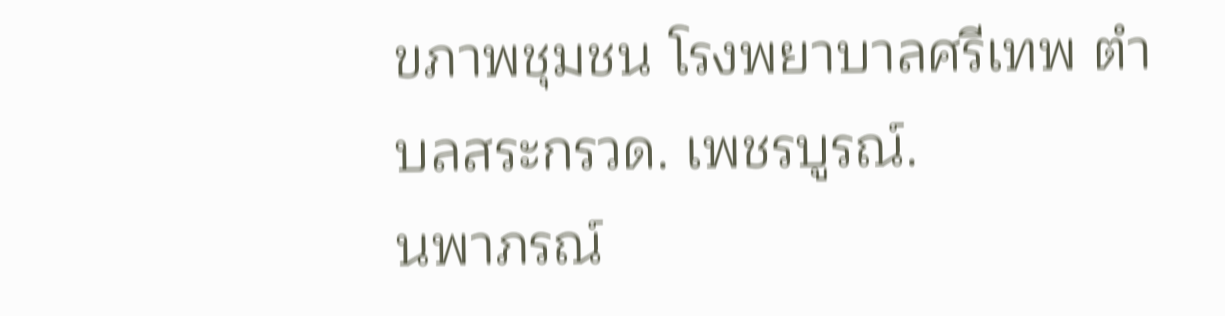ขภาพชุมชน โรงพยาบาลศรีเทพ ตำบลสระกรวด. เพชรบูรณ์.
นพาภรณ์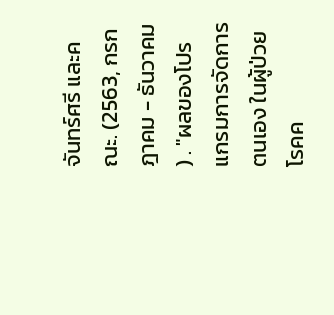จันทร์ศรี และคณะ. (2563, กรกฎาคม - ธันวาคม ) . "ผลของโปรแกรมการจัดการตนเอง ในผู้ป่วยโรคค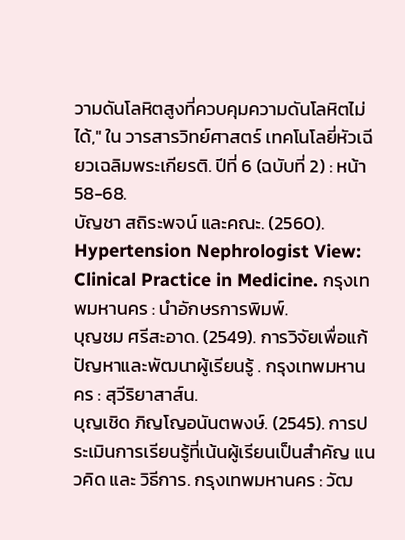วามดันโลหิตสูงที่ควบคุมความดันโลหิตไม่ได้," ใน วารสารวิทย์ศาสตร์ เทคโนโลยี่หัวเฉียวเฉลิมพระเกียรติ. ปีที่ 6 (ฉบับที่ 2) : หน้า 58-68.
บัญชา สถิระพจน์ และคณะ. (2560). Hypertension Nephrologist View: Clinical Practice in Medicine. กรุงเทพมหานคร : นำอักษรการพิมพ์.
บุญชม ศรีสะอาด. (2549). การวิจัยเพื่อแก้ปัญหาและพัฒนาผู้เรียนรู้ . กรุงเทพมหานคร : สุวีริยาสาส์น.
บุญเชิด ภิญโญอนันตพงษ์. (2545). การประเมินการเรียนรู้ที่เน้นผู้เรียนเป็นสำคัญ แนวคิด และ วิธีการ. กรุงเทพมหานคร : วัฒ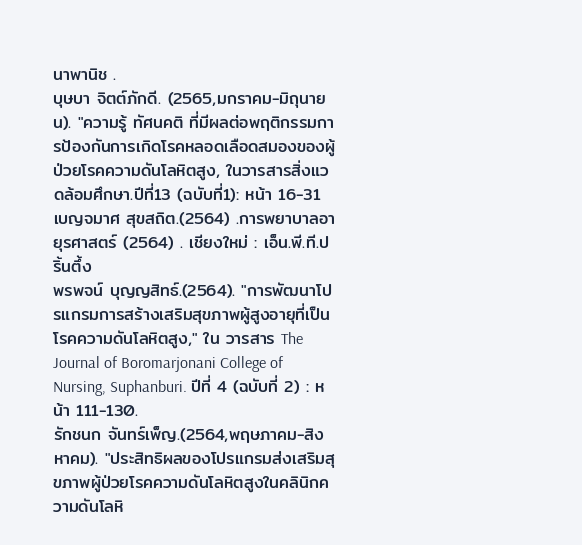นาพานิช .
บุษบา จิตต์ภักดี. (2565,มกราคม-มิถุนายน). "ความรู้ ทัศนคติ ที่มีผลต่อพฤติกรรมการป้องกันการเกิดโรคหลอดเลือดสมองของผู้ป่วยโรคความดันโลหิตสูง, ในวารสารสิ่งแวดล้อมศึกษา.ปีที่13 (ฉบับที่1): หน้า 16-31
เบญจมาศ สุขสถิต.(2564) .การพยาบาลอายุรศาสตร์ (2564) . เชียงใหม่ : เอ็น.พี.ที.ปริ้นตึ้ง
พรพจน์ บุญญสิทธ์.(2564). "การพัฒนาโปรแกรมการสร้างเสริมสุขภาพผู้สูงอายุที่เป็นโรคความดันโลหิตสูง," ใน วารสาร The Journal of Boromarjonani College of Nursing, Suphanburi. ปีที่ 4 (ฉบับที่ 2) : หน้า 111-130.
รักชนก จันทร์เพ็ญ.(2564,พฤษภาคม-สิงหาคม). "ประสิทธิผลของโปรแกรมส่งเสริมสุขภาพผู้ป่วยโรคความดันโลหิตสูงในคลินิกความดันโลหิ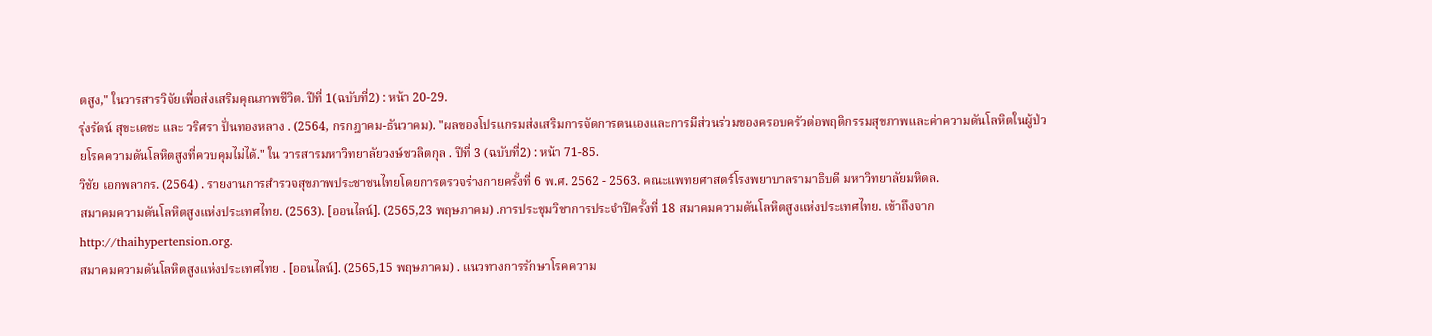ตสูง," ในวารสารวิจัยเพื่อส่งเสริมคุณภาพชีวิต. ปีที่ 1(ฉบับที่2) : หน้า 20-29.
รุ่งรัตน์ สุขะเดชะ และ วริศรา ปั่นทองหลาง . (2564, กรกฎาคม-ธันวาคม). "ผลของโปรแกรมส่งเสริมการจัดการตนเองและการมีส่วนร่วมของครอบครัวต่อพฤติกรรมสุขภาพและค่าความดันโลหิตในผู้ป่วยโรคความดันโลหิตสูงที่ควบคุมไม่ได้." ใน วารสารมหาวิทยาลัยวงษ์ชวลิตกุล . ปีที่ 3 (ฉบับที่2) : หน้า 71-85.
วิชัย เอกพลากร. (2564) . รายงานการสำรวจสุขภาพประชาชนไทยโดยการตรวจร่างกายครั้งที่ 6 พ.ศ. 2562 - 2563. คณะแพทยศาสตร์โรงพยาบาลรามาธิบดี มหาวิทยาลัยมหิดล.
สมาคมความดันโลหิตสูงแห่งประเทศไทย. (2563). [ออนไลน์]. (2565,23 พฤษภาคม) .การประชุมวิชาการประจำปีครั้งที่ 18 สมาคมความดันโลหิตสูงแห่งประเทศไทย. เข้าถึงจาก http://thaihypertension.org.
สมาคมความดันโลหิตสูงแห่งประเทศไทย . [ออนไลน์]. (2565,15 พฤษภาคม) . แนวทางการรักษาโรคความ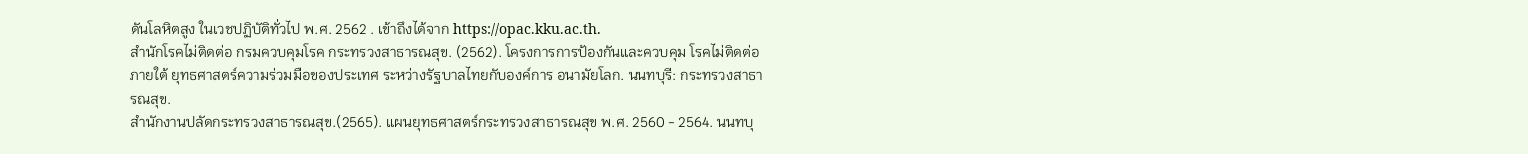ดันโลหิตสูง ในเวชปฏิบัติทั่วไป พ.ศ. 2562 . เข้าถึงได้จาก https://opac.kku.ac.th.
สำนักโรคไม่ติดต่อ กรมควบคุมโรค กระทรวงสาธารณสุข. (2562). โครงการการป้องกันและควบคุม โรคไม่ติดต่อ ภายใต้ ยุทธศาสตร์ความร่วมมือของประเทศ ระหว่างรัฐบาลไทยกับองค์การ อนามัยโลก. นนทบุรี: กระทรวงสาธารณสุข.
สำนักงานปลัดกระทรวงสาธารณสุข.(2565). แผนยุทธศาสตร์กระทรวงสาธารณสุข พ.ศ. 2560 - 2564. นนทบุ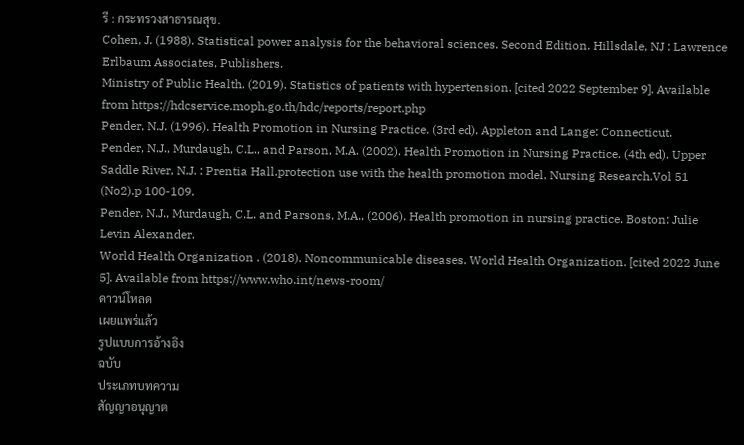รี : กระทรวงสาธารณสุข.
Cohen, J. (1988). Statistical power analysis for the behavioral sciences. Second Edition. Hillsdale, NJ : Lawrence Erlbaum Associates, Publishers.
Ministry of Public Health. (2019). Statistics of patients with hypertension. [cited 2022 September 9]. Available from https://hdcservice.moph.go.th/hdc/reports/report.php
Pender, N.J. (1996). Health Promotion in Nursing Practice. (3rd ed). Appleton and Lange: Connecticut.
Pender, N.J., Murdaugh, C.L., and Parson, M.A. (2002). Health Promotion in Nursing Practice. (4th ed). Upper Saddle River, N.J. : Prentia Hall.protection use with the health promotion model. Nursing Research.Vol 51 (No2).p 100-109.
Pender, N.J., Murdaugh, C.L. and Parsons, M.A., (2006). Health promotion in nursing practice. Boston: Julie Levin Alexander.
World Health Organization . (2018). Noncommunicable diseases. World Health Organization. [cited 2022 June 5]. Available from https://www.who.int/news-room/
ดาวน์โหลด
เผยแพร่แล้ว
รูปแบบการอ้างอิง
ฉบับ
ประเภทบทความ
สัญญาอนุญาต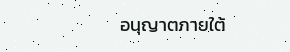อนุญาตภายใต้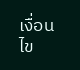เงื่อนไข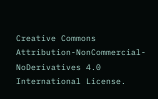Creative Commons Attribution-NonCommercial-NoDerivatives 4.0 International License.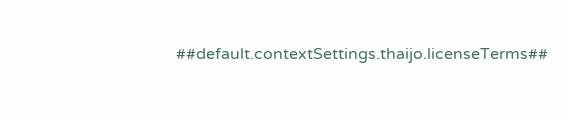##default.contextSettings.thaijo.licenseTerms##